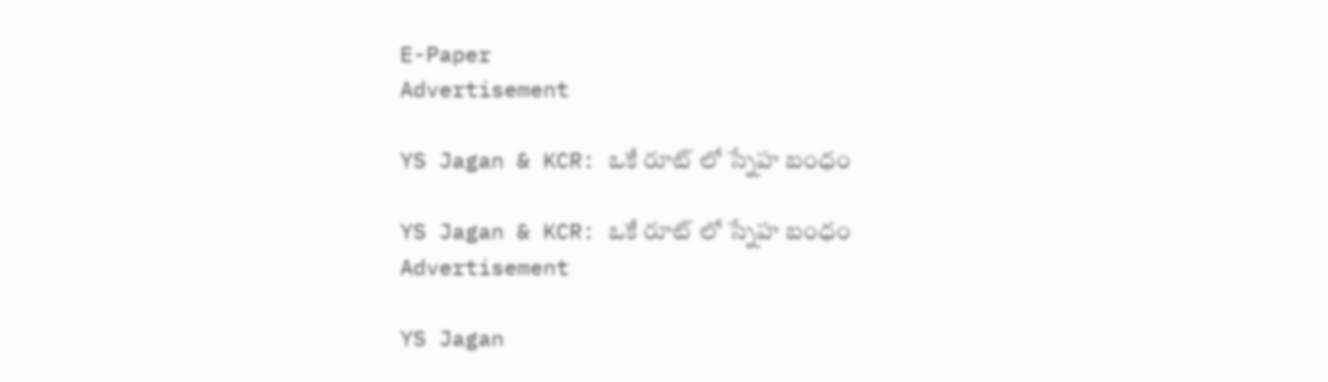E-Paper
Advertisement

YS Jagan & KCR: ఒకే రూట్ లో స్నేహ బంధం

YS Jagan & KCR: ఒకే రూట్ లో స్నేహ బంధం
Advertisement

YS Jagan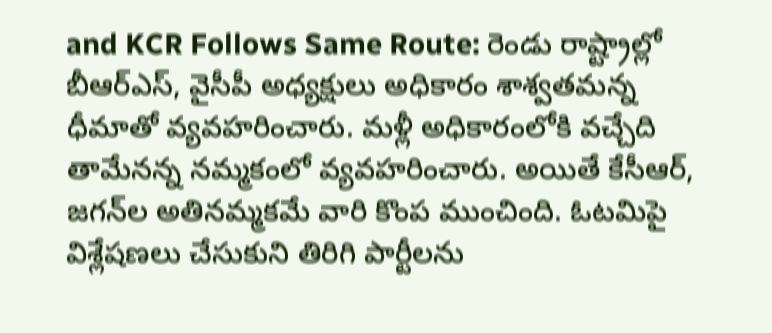and KCR Follows Same Route: రెండు రాష్ట్రాల్లో బీఆర్ఎస్, వైసీపీ అధ్యక్షులు అధికారం శాశ్వతమన్న ధీమాతో వ్యవహరించారు. మళ్లీ అధికారంలోకి వచ్చేది తామేనన్న నమ్మకంలో వ్యవహరించారు. అయితే కేసీఆర్, జగన్‌ల అతినమ్మకమే వారి కొంప ముంచింది. ఓటమిపై విశ్లేషణలు చేసుకుని తిరిగి పార్టీలను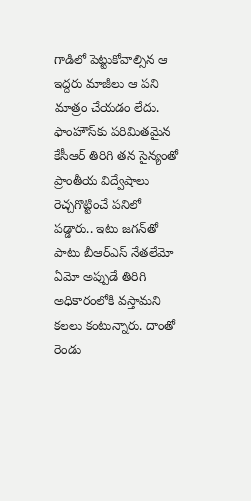గాడిలో పెట్టుకోవాల్సిన ఆ ఇద్దరు మాజీలు ఆ పని మాత్రం చేయడం లేదు. ఫాంహౌస్‌కు పరిమితమైన కేసీఆర్ తిరిగి తన సైన్యంతో ప్రాంతీయ విద్వేషాలు రెచ్చగొట్టించే పనిలో పడ్డారు.. ఇటు జగన్‌తో పాటు బీఆర్ఎస్ నేతలేమో ఏమో అప్పుడే తిరిగి అధికారంలోకి వస్తామని కలలు కంటున్నారు. దాంతో రెండు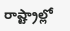రాష్ట్రాల్లో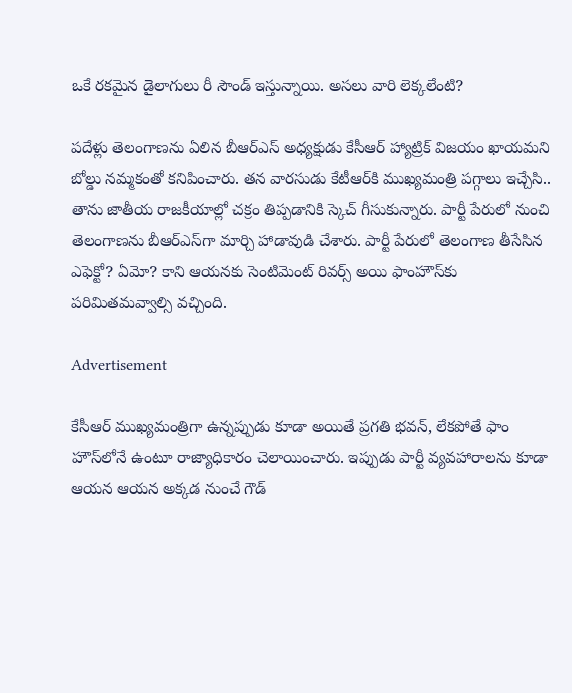ఒకే రకమైన డైలాగులు రీ సౌండ్ ఇస్తున్నాయి. అసలు వారి లెక్కలేంటి?

పదేళ్లు తెలంగాణను ఏలిన బీఆర్ఎస్ అధ్యక్షుడు కేసీఆర్ హ్యాట్రిక్ విజయం ఖాయమని బోల్డు నమ్మకంతో కనిపించారు. తన వారసుడు కేటీఆర్‌కి ముఖ్యమంత్రి పగ్గాలు ఇచ్చేసి.. తాను జాతీయ రాజకీయాల్లో చక్రం తిప్పడానికి స్కెచ్ గీసుకున్నారు. పార్టీ పేరులో నుంచి తెలంగాణను బీఆర్ఎస్‌గా మార్చి హాడావుడి చేశారు. పార్టీ పేరులో తెలంగాణ తీసేసిన ఎఫెక్టో? ఏమో? కాని ఆయనకు సెంటిమెంట్ రివర్స్ అయి ఫాంహౌస్‌కు పరిమితమవ్వాల్సి వచ్చింది.

Advertisement

కేసీఆర్ ముఖ్యమంత్రిగా ఉన్నప్పుడు కూడా అయితే ప్రగతి భవన్, లేకపోతే ఫాం హౌస్‌లోనే ఉంటూ రాజ్యాధికారం చెలాయించారు. ఇప్పుడు పార్టీ వ్యవహారాలను కూడా ఆయన ఆయన అక్కడ నుంచే గౌడ్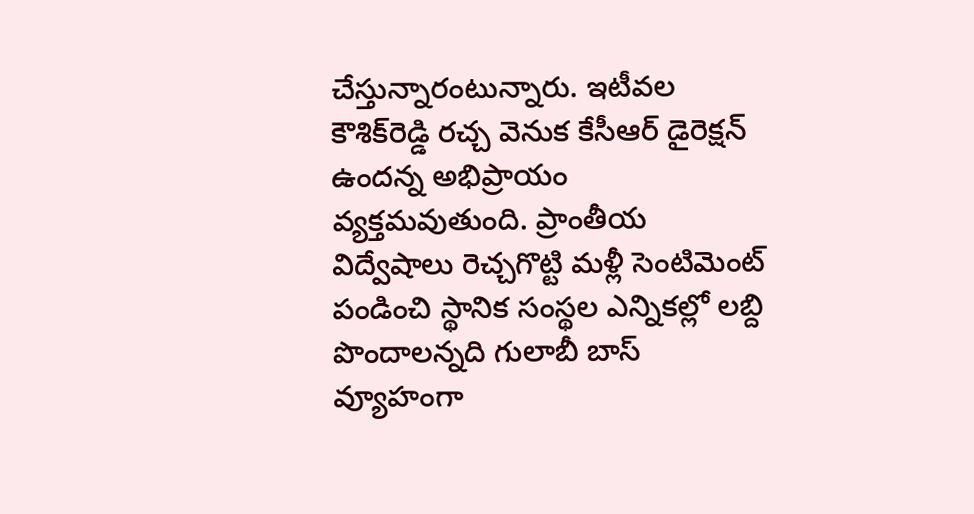చేస్తున్నారంటున్నారు. ఇటీవల కౌశిక్‌రెడ్డి రచ్చ వెనుక కేసీఆర్ డైరెక్షన్ ఉందన్న అభిప్రాయం వ్యక్తమవుతుంది. ప్రాంతీయ విద్వేషాలు రెచ్చగొట్టి మళ్లీ సెంటిమెంట్ పండించి స్థానిక సంస్థల ఎన్నికల్లో లబ్ది పొందాలన్నది గులాబీ బాస్ వ్యూహంగా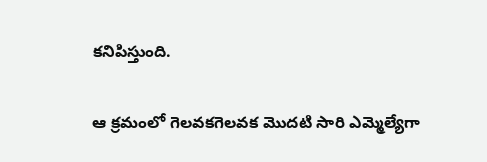కనిపిస్తుంది.

ఆ క్రమంలో గెలవకగెలవక మొదటి సారి ఎమ్మెల్యేగా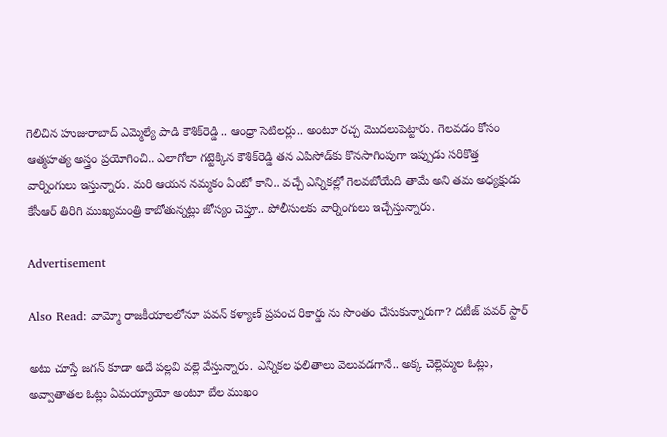గెలిచిన హుజురాబాద్ ఎమ్మెల్యే పాడి కౌశిక్‌రెడ్డి .. ఆంధ్రా సెటిలర్లు.. అంటూ రచ్చ మొదలుపెట్టారు. గెలవడం కోసం ఆత్మహత్య అస్త్రం ప్రయోగించి.. ఎలాగోలా గట్టెక్కిన కౌశిక్‌రెడ్డి తన ఎపిసోడ్‌కు కొనసాగింపుగా ఇప్పుడు సరికొత్త వార్నింగులు ఇస్తున్నారు. మరి ఆయన నమ్మకం ఏంటో కాని.. వచ్చే ఎన్నికల్లో గెలవబోయేది తామే అని తమ అధ్యక్షుడు కేసీఆర్ తిరిగి ముఖ్యమంత్రి కాబోతున్నట్లు జోస్యం చెప్తూ.. పోలీసులకు వార్నింగులు ఇచ్చేస్తున్నారు.

Advertisement

Also Read: వామ్మో రాజకీయాలలోనూ పవన్ కళ్యాణ్ ప్రపంచ రికార్డు ను సొంతం చేసుకున్నారుగా? దటీజ్ పవర్ స్టార్

అటు చూస్తే జగన్ కూడా అదే పల్లవి వల్లె వేస్తున్నారు. ఎన్నికల ఫలితాలు వెలువడగానే.. అక్క చెల్లెమ్మల ఓట్లు, అవ్వాతాతల ఓట్లు ఏమయ్యాయో అంటూ బేల ముఖం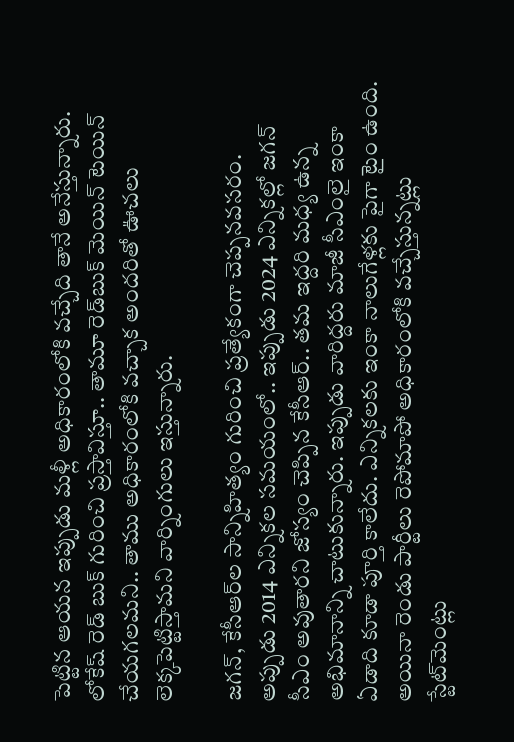పెట్టిన ఆయన ఇప్పుడు మళ్లీ అధికారంలోకి వచ్చేది తానే అనేస్తున్నారు. లోకేష్ రెడ్ బుక్ గురించి ప్రస్తావిస్తూ.. తామూ రెడ్‌బుక్ మెయిన్ టెయిన్ చేయగలమని.. తాము అధికారంలోకి వచ్చాక అందరితో ఊచలు లెక్కపెట్టిస్తామని వార్నింగులు ఇస్తున్నారు.

జగన్, కేసీఆర్‌ల సాన్నిహిత్యం గురించి ప్రత్యేకంగా చెప్పనవసరం. అప్పుడు 2014 ఎన్నికల సమయంలో.. ఇప్పుడు 2024 ఎన్నికల్లో జగన్ సీఎం అవుతారని జోస్యం చెప్పిన కేసీఆర్.. తమ ఇద్దరి మధ్య ఉన్న అభిమానాన్ని చాటుకున్నారు. ఇప్పుడు వారిద్దరు మాజీ సీఎంలై ఇంకా ఏడాది కూడా పూర్తి కాలేదు. ఎన్నికలకు ఇంకా నాలుగేళ్లకు పైగా టైం ఉంది. అయినా రెండు పార్టీలు రెపోమాపో అధికారంలోకి వచ్చేస్తున్నట్లు స్టేట్‌మెంట్లు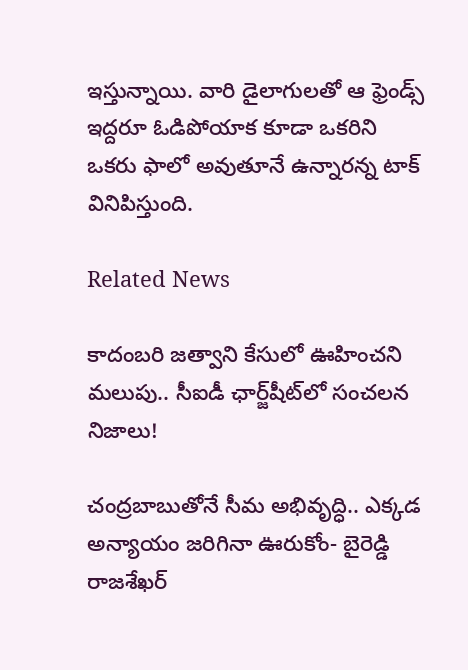ఇస్తున్నాయి. వారి డైలాగులతో ఆ ఫ్రెండ్స్ ఇద్దరూ ఓడిపోయాక కూడా ఒకరిని ఒకరు ఫాలో అవుతూనే ఉన్నారన్న టాక్ వినిపిస్తుంది.

Related News

కాదంబరి జత్వాని కేసులో ఊహించని మలుపు.. సీఐడీ ఛార్జ్‌షీట్‌లో సంచలన నిజాలు!

చంద్రబాబుతోనే సీమ అభివృద్ధి.. ఎక్కడ అన్యాయం జరిగినా ఊరుకోం- బైరెడ్డి రాజశేఖర్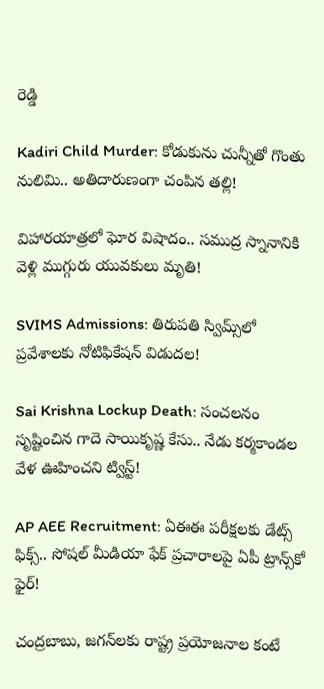రెడ్డి

Kadiri Child Murder: కోడుకును చున్నీతో గొంతు నులిమి.. అతిదారుణంగా చంపిన తల్లి!

విహారయాత్రలో ఘోర విషాదం.. సముద్ర స్నానానికి వెళ్లి ముగ్గురు యువకులు మృతి!

SVIMS Admissions: తిరుపతి స్విమ్స్‌లో ప్రవేశాలకు నోటిఫికేషన్ విడుదల!

Sai Krishna Lockup Death: సంచలనం సృష్టించిన గాదె సాయికృష్ణ కేసు.. నేడు కర్మకాండల వేళ ఊహించని ట్విస్ట్!

AP AEE Recruitment: ఏఈఈ పరీక్షలకు డేట్స్ ఫిక్స్.. సోషల్ మీడియా ఫేక్ ప్రచారాలపై ఏపీ ట్రాన్స్‌కో ఫైర్!

చంద్రబాబు, జగన్‌లకు రాష్ట్ర ప్రయోజనాల కంటే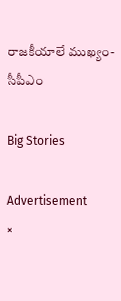రాజకీయాలే ముఖ్యం- సీపీఎం

Big Stories

Advertisement
×